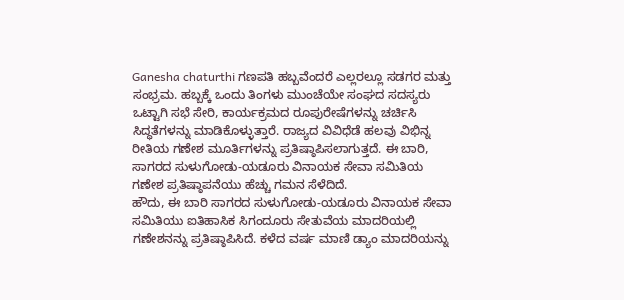Ganesha chaturthi ಗಣಪತಿ ಹಬ್ಬವೆಂದರೆ ಎಲ್ಲರಲ್ಲೂ ಸಡಗರ ಮತ್ತು ಸಂಭ್ರಮ. ಹಬ್ಬಕ್ಕೆ ಒಂದು ತಿಂಗಳು ಮುಂಚೆಯೇ ಸಂಘದ ಸದಸ್ಯರು ಒಟ್ಟಾಗಿ ಸಭೆ ಸೇರಿ, ಕಾರ್ಯಕ್ರಮದ ರೂಪುರೇಷೆಗಳನ್ನು ಚರ್ಚಿಸಿ ಸಿದ್ಧತೆಗಳನ್ನು ಮಾಡಿಕೊಳ್ಳುತ್ತಾರೆ. ರಾಜ್ಯದ ವಿವಿಧೆಡೆ ಹಲವು ವಿಭಿನ್ನ ರೀತಿಯ ಗಣೇಶ ಮೂರ್ತಿಗಳನ್ನು ಪ್ರತಿಷ್ಠಾಪಿಸಲಾಗುತ್ತದೆ. ಈ ಬಾರಿ, ಸಾಗರದ ಸುಳುಗೋಡು-ಯಡೂರು ವಿನಾಯಕ ಸೇವಾ ಸಮಿತಿಯ ಗಣೇಶ ಪ್ರತಿಷ್ಠಾಪನೆಯು ಹೆಚ್ಚು ಗಮನ ಸೆಳೆದಿದೆ.
ಹೌದು, ಈ ಬಾರಿ ಸಾಗರದ ಸುಳುಗೋಡು-ಯಡೂರು ವಿನಾಯಕ ಸೇವಾ ಸಮಿತಿಯು ಐತಿಹಾಸಿಕ ಸಿಗಂದೂರು ಸೇತುವೆಯ ಮಾದರಿಯಲ್ಲಿ ಗಣೇಶನನ್ನು ಪ್ರತಿಷ್ಠಾಪಿಸಿದೆ. ಕಳೆದ ವರ್ಷ ಮಾಣಿ ಡ್ಯಾಂ ಮಾದರಿಯನ್ನು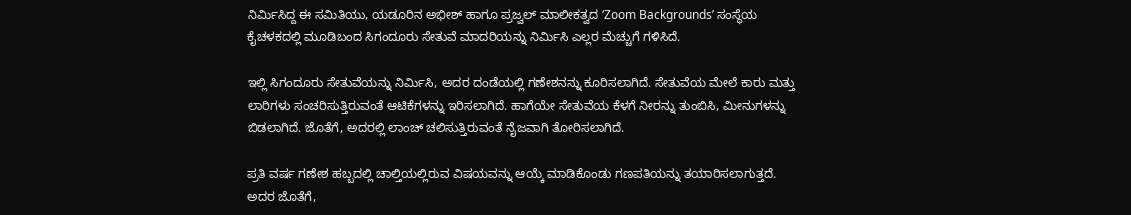ನಿರ್ಮಿಸಿದ್ದ ಈ ಸಮಿತಿಯು, ಯಡೂರಿನ ಅಭೀಶ್ ಹಾಗೂ ಪ್ರಜ್ವಲ್ ಮಾಲೀಕತ್ವದ ‘Zoom Backgrounds’ ಸಂಸ್ಥೆಯ ಕೈಚಳಕದಲ್ಲಿ ಮೂಡಿಬಂದ ಸಿಗಂದೂರು ಸೇತುವೆ ಮಾದರಿಯನ್ನು ನಿರ್ಮಿಸಿ ಎಲ್ಲರ ಮೆಚ್ಚುಗೆ ಗಳಿಸಿದೆ.

ಇಲ್ಲಿ ಸಿಗಂದೂರು ಸೇತುವೆಯನ್ನು ನಿರ್ಮಿಸಿ, ಅದರ ದಂಡೆಯಲ್ಲಿ ಗಣೇಶನನ್ನು ಕೂರಿಸಲಾಗಿದೆ. ಸೇತುವೆಯ ಮೇಲೆ ಕಾರು ಮತ್ತು ಲಾರಿಗಳು ಸಂಚರಿಸುತ್ತಿರುವಂತೆ ಆಟಿಕೆಗಳನ್ನು ಇರಿಸಲಾಗಿದೆ. ಹಾಗೆಯೇ ಸೇತುವೆಯ ಕೆಳಗೆ ನೀರನ್ನು ತುಂಬಿಸಿ, ಮೀನುಗಳನ್ನು ಬಿಡಲಾಗಿದೆ. ಜೊತೆಗೆ, ಅದರಲ್ಲಿ ಲಾಂಚ್ ಚಲಿಸುತ್ತಿರುವಂತೆ ನೈಜವಾಗಿ ತೋರಿಸಲಾಗಿದೆ.

ಪ್ರತಿ ವರ್ಷ ಗಣೇಶ ಹಬ್ಬದಲ್ಲಿ ಚಾಲ್ತಿಯಲ್ಲಿರುವ ವಿಷಯವನ್ನು ಆಯ್ಕೆ ಮಾಡಿಕೊಂಡು ಗಣಪತಿಯನ್ನು ತಯಾರಿಸಲಾಗುತ್ತದೆ. ಅದರ ಜೊತೆಗೆ,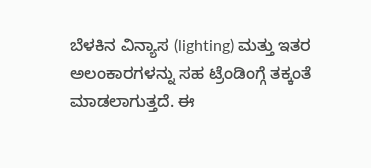ಬೆಳಕಿನ ವಿನ್ಯಾಸ (lighting) ಮತ್ತು ಇತರ ಅಲಂಕಾರಗಳನ್ನು ಸಹ ಟ್ರೆಂಡಿಂಗ್ಗೆ ತಕ್ಕಂತೆ ಮಾಡಲಾಗುತ್ತದೆ. ಈ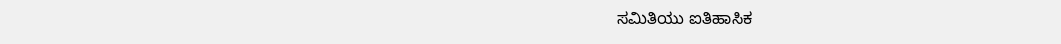ಸಮಿತಿಯು ಐತಿಹಾಸಿಕ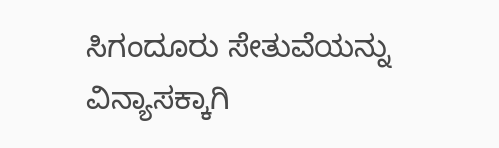ಸಿಗಂದೂರು ಸೇತುವೆಯನ್ನು ವಿನ್ಯಾಸಕ್ಕಾಗಿ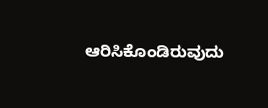ಆರಿಸಿಕೊಂಡಿರುವುದು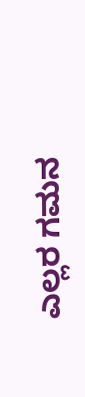ಎಲ್ಲರ ಗಮನ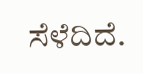ಸೆಳೆದಿದೆ.